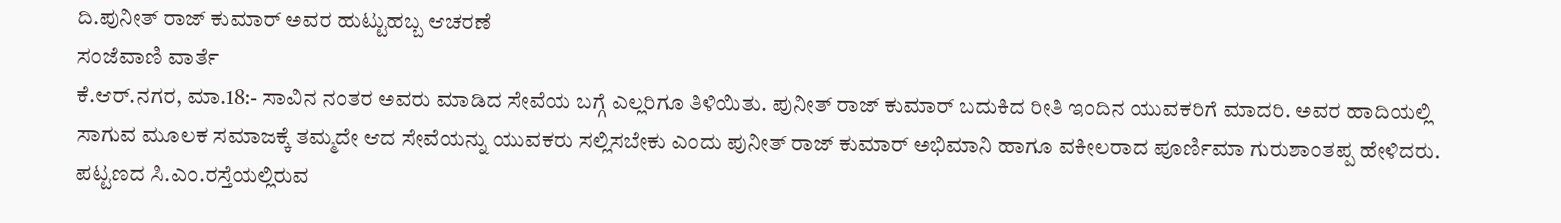ದಿ.ಪುನೀತ್ ರಾಜ್ ಕುಮಾರ್ ಅವರ ಹುಟ್ಟುಹಬ್ಬ ಆಚರಣೆ
ಸಂಜೆವಾಣಿ ವಾರ್ತೆ
ಕೆ.ಆರ್.ನಗರ, ಮಾ.18:- ಸಾವಿನ ನಂತರ ಅವರು ಮಾಡಿದ ಸೇವೆಯ ಬಗ್ಗೆ ಎಲ್ಲರಿಗೂ ತಿಳಿಯಿತು. ಪುನೀತ್ ರಾಜ್ ಕುಮಾರ್ ಬದುಕಿದ ರೀತಿ ಇಂದಿನ ಯುವಕರಿಗೆ ಮಾದರಿ. ಅವರ ಹಾದಿಯಲ್ಲಿ ಸಾಗುವ ಮೂಲಕ ಸಮಾಜಕ್ಕೆ ತಮ್ಮದೇ ಆದ ಸೇವೆಯನ್ನು ಯುವಕರು ಸಲ್ಲಿಸಬೇಕು ಎಂದು ಪುನೀತ್ ರಾಜ್ ಕುಮಾರ್ ಅಭಿಮಾನಿ ಹಾಗೂ ವಕೀಲರಾದ ಪೂರ್ಣಿಮಾ ಗುರುಶಾಂತಪ್ಪ ಹೇಳಿದರು.
ಪಟ್ಟಣದ ಸಿ.ಎಂ.ರಸ್ತೆಯಲ್ಲಿರುವ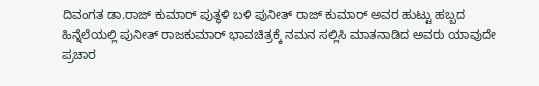ದಿವಂಗತ ಡಾ.ರಾಜ್ ಕುಮಾರ್ ಪುತ್ಥಳಿ ಬಳಿ ಪುನೀತ್ ರಾಜ್ ಕುಮಾರ್ ಅವರ ಹುಟ್ಟು ಹಬ್ಬದ ಹಿನ್ನೆಲೆಯಲ್ಲಿ ಪುನೀತ್ ರಾಜಕುಮಾರ್ ಭಾವಚಿತ್ರಕ್ಕೆ ನಮನ ಸಲ್ಲಿಸಿ ಮಾತನಾಡಿದ ಅವರು ಯಾವುದೇ ಪ್ರಚಾರ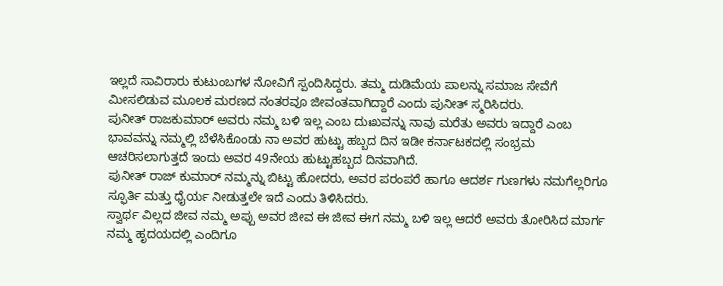ಇಲ್ಲದೆ ಸಾವಿರಾರು ಕುಟುಂಬಗಳ ನೋವಿಗೆ ಸ್ಪಂದಿಸಿದ್ದರು. ತಮ್ಮ ದುಡಿಮೆಯ ಪಾಲನ್ನು ಸಮಾಜ ಸೇವೆಗೆ ಮೀಸಲಿಡುವ ಮೂಲಕ ಮರಣದ ನಂತರವೂ ಜೀವಂತವಾಗಿದ್ದಾರೆ ಎಂದು ಪುನೀತ್ ಸ್ಮರಿಸಿದರು.
ಪುನೀತ್ ರಾಜಕುಮಾರ್ ಅವರು ನಮ್ಮ ಬಳಿ ಇಲ್ಲ ಎಂಬ ದುಃಖವನ್ನು ನಾವು ಮರೆತು ಅವರು ಇದ್ದಾರೆ ಎಂಬ ಭಾವವನ್ನು ನಮ್ಮಲ್ಲಿ ಬೆಳೆಸಿಕೊಂಡು ನಾ ಅವರ ಹುಟ್ಟು ಹಬ್ಬದ ದಿನ ಇಡೀ ಕರ್ನಾಟಕದಲ್ಲಿ ಸಂಭ್ರಮ ಆಚರಿಸಲಾಗುತ್ತದೆ ಇಂದು ಅವರ 49ನೇಯ ಹುಟ್ಟುಹಬ್ಬದ ದಿನವಾಗಿದೆ.
ಪುನೀತ್ ರಾಜ್ ಕುಮಾರ್ ನಮ್ಮನ್ನು ಬಿಟ್ಟು ಹೋದರು, ಅವರ ಪರಂಪರೆ ಹಾಗೂ ಆದರ್ಶ ಗುಣಗಳು ನಮಗೆಲ್ಲರಿಗೂ ಸ್ಫೂರ್ತಿ ಮತ್ತು ಧೈರ್ಯ ನೀಡುತ್ತಲೇ ಇದೆ ಎಂದು ತಿಳಿಸಿದರು.
ಸ್ವಾರ್ಥ ವಿಲ್ಲದ ಜೀವ ನಮ್ಮ ಅಪ್ಪು ಅವರ ಜೀವ ಈ ಜೀವ ಈಗ ನಮ್ಮ ಬಳಿ ಇಲ್ಲ ಆದರೆ ಅವರು ತೋರಿಸಿದ ಮಾರ್ಗ ನಮ್ಮ ಹೃದಯದಲ್ಲಿ ಎಂದಿಗೂ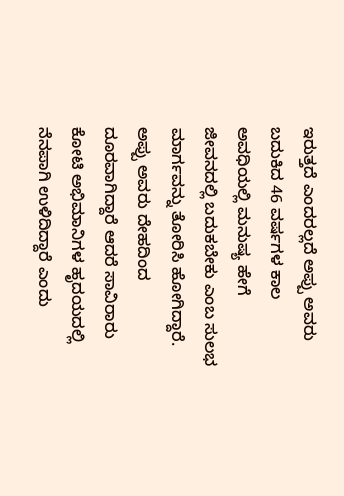ಇರುತ್ತದೆ ಎಂದರಲ್ಲದೆ ಅಪ್ಪು ಅವರು ಬದುಕಿದ 46 ವರ್ಷಗಳ ಕಾಲ ಅವಧಿಯಲ್ಲಿ ಮನುಷ್ಯ ಹೇಗೆ ಜೀವನದಲ್ಲಿ ಬದುಕಬೇಕು ಎಂಬ ಸುಲಭ ಮಾರ್ಗವನ್ನು ತೋರಿಸಿ ಹೋಗಿದ್ದಾರೆ.
ಅಪ್ಪು ಅವರು ದೇಹದಿಂದ ದೂರವಾಗಿದ್ದಾರೆ ಆದರೆ ಸಾವಿರಾರು ಕೋಟಿ ಅಭಿಮಾನಿಗಳ ಹೃದಯದಲ್ಲಿ ನೆನಪಾಗಿ ಉಳಿದಿದ್ದಾರೆ ಎಂದು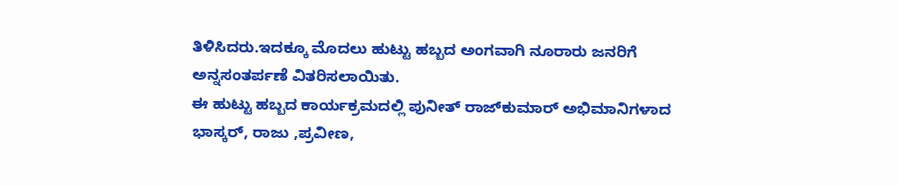ತಿಳಿಸಿದರು.ಇದಕ್ಕೂ ಮೊದಲು ಹುಟ್ಟು ಹಬ್ಬದ ಅಂಗವಾಗಿ ನೂರಾರು ಜನರಿಗೆ ಅನ್ನಸಂತರ್ಪಣೆ ವಿತರಿಸಲಾಯಿತು.
ಈ ಹುಟ್ಟು ಹಬ್ಬದ ಕಾರ್ಯಕ್ರಮದಲ್ಲಿ ಪುನೀತ್ ರಾಜ್‍ಕುಮಾರ್ ಅಭಿಮಾನಿಗಳಾದ ಭಾಸ್ಕರ್, ರಾಜು ,ಪ್ರವೀಣ,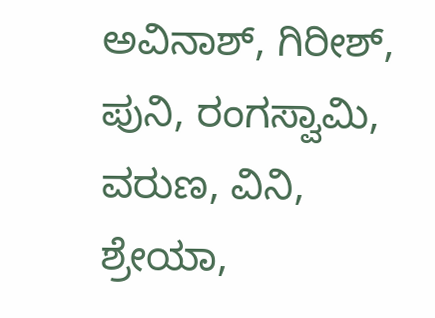ಅವಿನಾಶ್, ಗಿರೀಶ್, ಪುನಿ, ರಂಗಸ್ವಾಮಿ, ವರುಣ, ವಿನಿ, ಶ್ರೇಯಾ,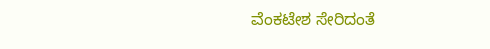ವೆಂಕಟೇಶ ಸೇರಿದಂತೆ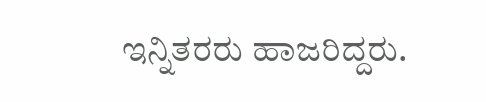ಇನ್ನಿತರರು ಹಾಜರಿದ್ದರು.